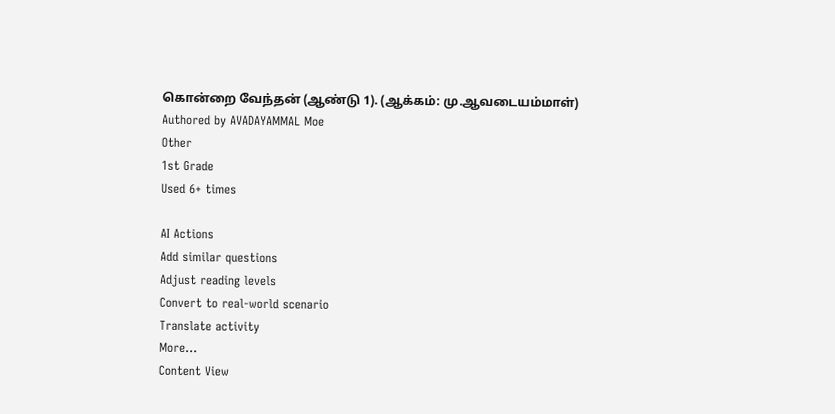கொன்றை வேந்தன் (ஆண்டு 1). (ஆக்கம்: மு.ஆவடையம்மாள்)
Authored by AVADAYAMMAL Moe
Other
1st Grade
Used 6+ times

AI Actions
Add similar questions
Adjust reading levels
Convert to real-world scenario
Translate activity
More...
Content View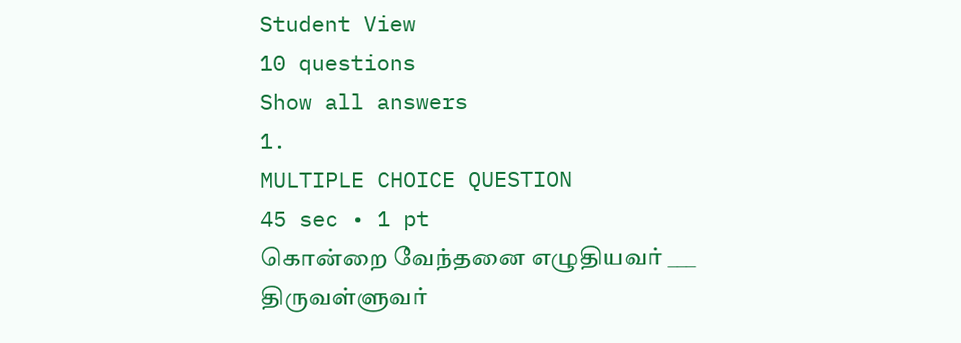Student View
10 questions
Show all answers
1.
MULTIPLE CHOICE QUESTION
45 sec • 1 pt
கொன்றை வேந்தனை எழுதியவர் ___
திருவள்ளுவர்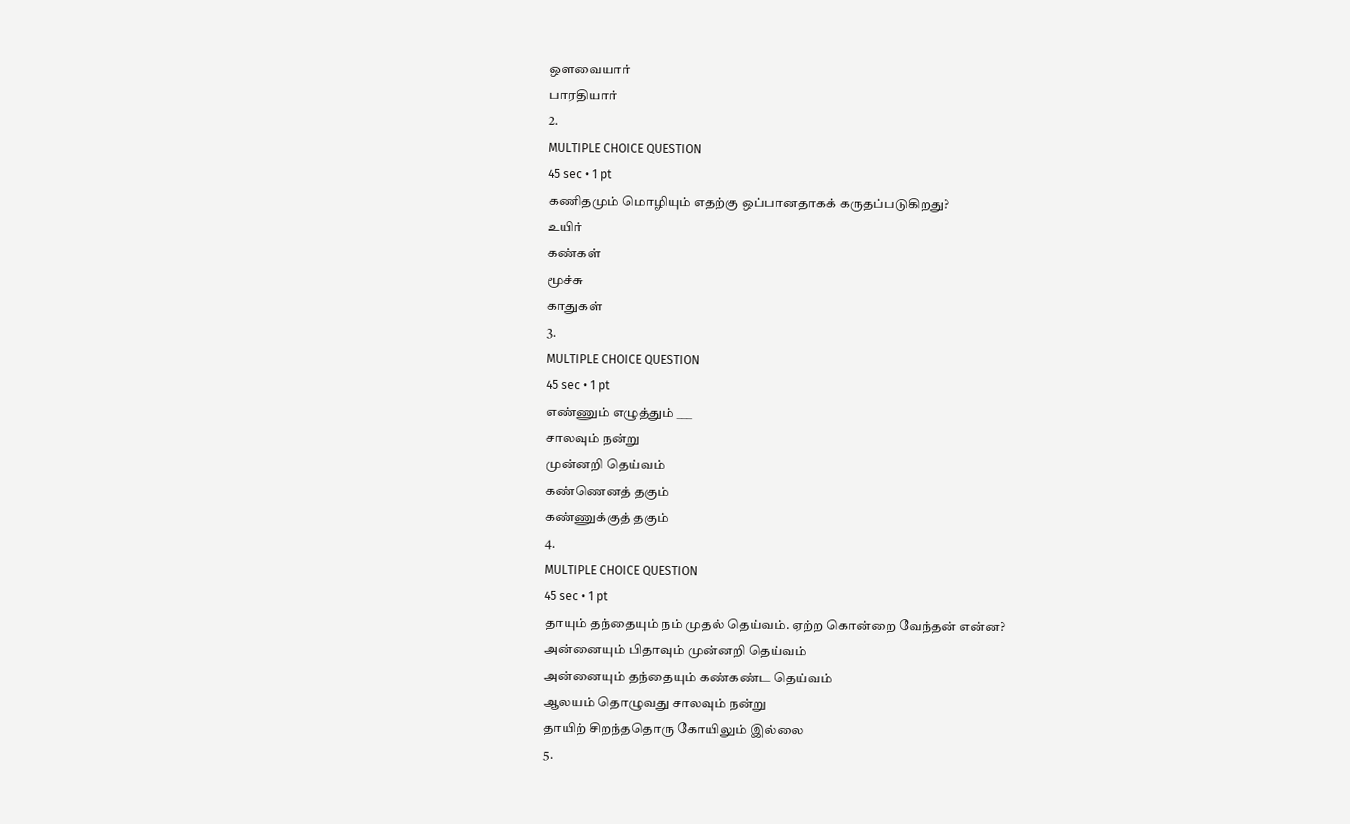ஔவையார்
பாரதியார்
2.
MULTIPLE CHOICE QUESTION
45 sec • 1 pt
கணிதமும் மொழியும் எதற்கு ஒப்பானதாகக் கருதப்படுகிறது?
உயிர்
கண்கள்
மூச்சு
காதுகள்
3.
MULTIPLE CHOICE QUESTION
45 sec • 1 pt
எண்ணும் எழுத்தும் ___
சாலவும் நன்று
முன்னறி தெய்வம்
கண்ணெனத் தகும்
கண்ணுக்குத் தகும்
4.
MULTIPLE CHOICE QUESTION
45 sec • 1 pt
தாயும் தந்தையும் நம் முதல் தெய்வம். ஏற்ற கொன்றை வேந்தன் என்ன?
அன்னையும் பிதாவும் முன்னறி தெய்வம்
அன்னையும் தந்தையும் கண்கண்ட தெய்வம்
ஆலயம் தொழுவது சாலவும் நன்று
தாயிற் சிறந்ததொரு கோயிலும் இல்லை
5.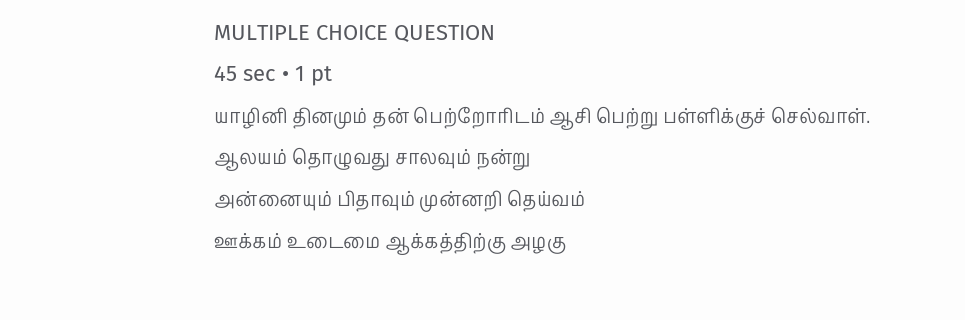MULTIPLE CHOICE QUESTION
45 sec • 1 pt
யாழினி தினமும் தன் பெற்றோரிடம் ஆசி பெற்று பள்ளிக்குச் செல்வாள்.
ஆலயம் தொழுவது சாலவும் நன்று
அன்னையும் பிதாவும் முன்னறி தெய்வம்
ஊக்கம் உடைமை ஆக்கத்திற்கு அழகு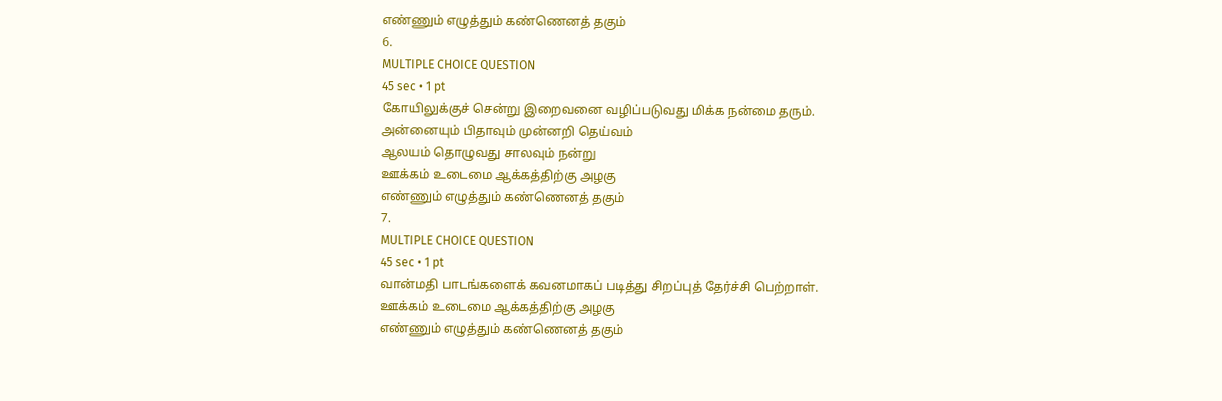எண்ணும் எழுத்தும் கண்ணெனத் தகும்
6.
MULTIPLE CHOICE QUESTION
45 sec • 1 pt
கோயிலுக்குச் சென்று இறைவனை வழிப்படுவது மிக்க நன்மை தரும்.
அன்னையும் பிதாவும் முன்னறி தெய்வம்
ஆலயம் தொழுவது சாலவும் நன்று
ஊக்கம் உடைமை ஆக்கத்திற்கு அழகு
எண்ணும் எழுத்தும் கண்ணெனத் தகும்
7.
MULTIPLE CHOICE QUESTION
45 sec • 1 pt
வான்மதி பாடங்களைக் கவனமாகப் படித்து சிறப்புத் தேர்ச்சி பெற்றாள்.
ஊக்கம் உடைமை ஆக்கத்திற்கு அழகு
எண்ணும் எழுத்தும் கண்ணெனத் தகும்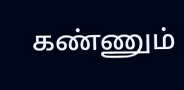கண்ணும்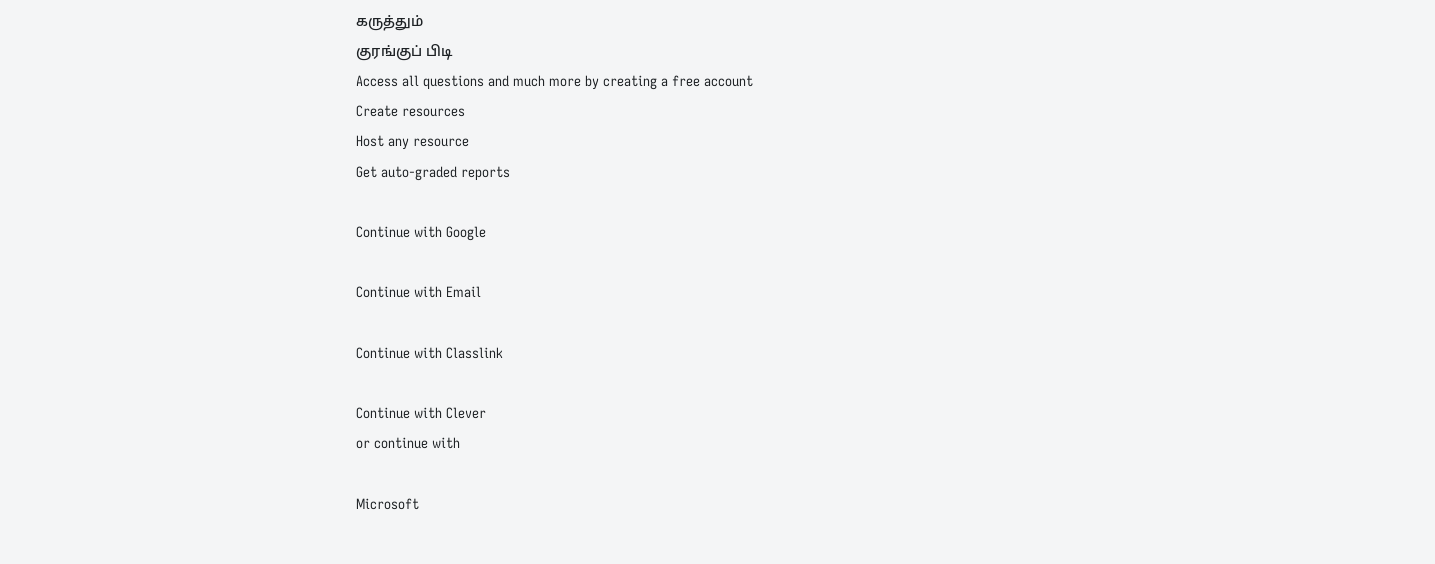கருத்தும்
குரங்குப் பிடி
Access all questions and much more by creating a free account
Create resources
Host any resource
Get auto-graded reports

Continue with Google

Continue with Email

Continue with Classlink

Continue with Clever
or continue with

Microsoft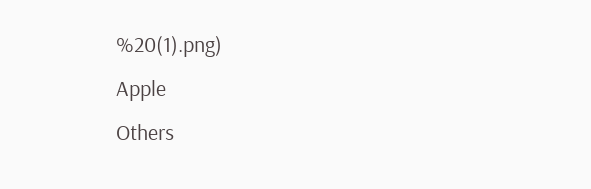%20(1).png)
Apple
Others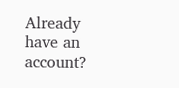Already have an account?